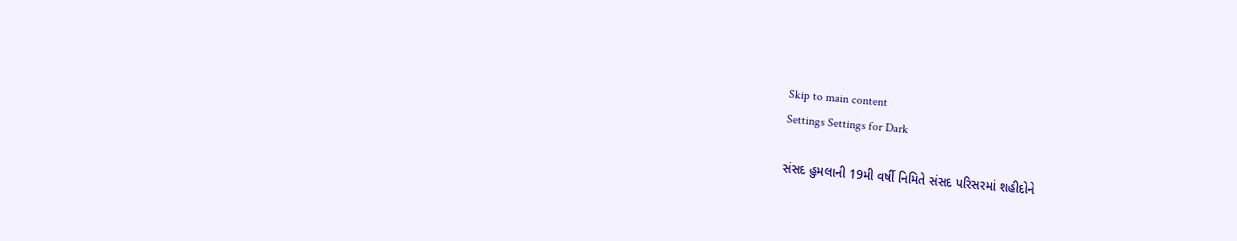Skip to main content
Settings Settings for Dark

સંસદ હુમલાની 19મી વર્ષી નિમિતે સંસદ પરિસરમાં શહીદોને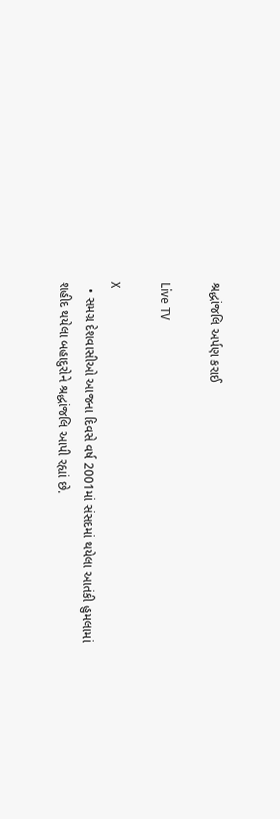શ્રદ્ધાંજલિ અર્પણ કરાઈ

Live TV

X
  • સમગ્ર દેશવાસીઓ આજના દિવસે વર્ષ 2001માં સંસદમાં થયેલા આતંકી હુમલામાં શહીદ થયેલા બહાદુરોને શ્રદ્ધાંજલિ આપી રહ્યાં છે.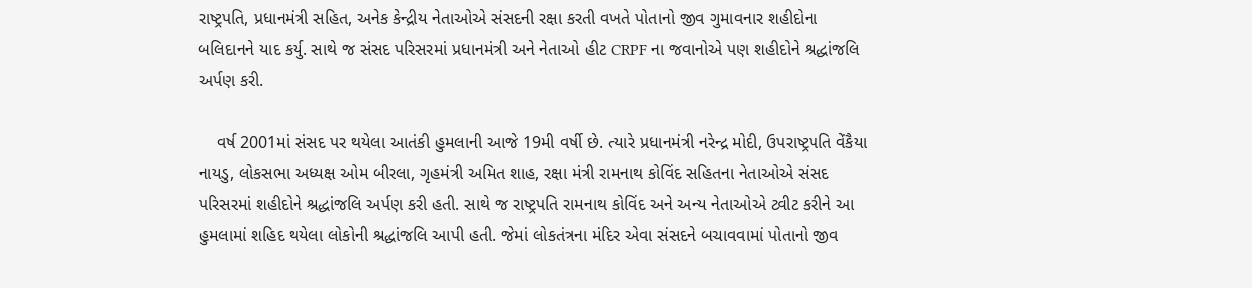રાષ્ટ્રપતિ, પ્રધાનમંત્રી સહિત, અનેક કેન્દ્રીય નેતાઓએ સંસદની રક્ષા કરતી વખતે પોતાનો જીવ ગુમાવનાર શહીદોના બલિદાનને યાદ કર્યુ. સાથે જ સંસદ પરિસરમાં પ્રધાનમંત્રી અને નેતાઓ હીટ CRPF ના જવાનોએ પણ શહીદોને શ્રદ્ધાંજલિ અર્પણ કરી.

    વર્ષ 2001માં સંસદ પર થયેલા આતંકી હુમલાની આજે 19મી વર્ષી છે. ત્યારે પ્રધાનમંત્રી નરેન્દ્ર મોદી, ઉપરાષ્ટ્રપતિ વેંકૈયા નાયડુ, લોકસભા અધ્યક્ષ ઓમ બીરલા, ગૃહમંત્રી અમિત શાહ, રક્ષા મંત્રી રામનાથ કોવિંદ સહિતના નેતાઓએ સંસદ પરિસરમાં શહીદોને શ્રદ્ધાંજલિ અર્પણ કરી હતી. સાથે જ રાષ્ટ્રપતિ રામનાથ કોવિંદ અને અન્ય નેતાઓએ ટ્વીટ કરીને આ હુમલામાં શહિદ થયેલા લોકોની શ્રદ્ધાંજલિ આપી હતી. જેમાં લોકતંત્રના મંદિર એવા સંસદને બચાવવામાં પોતાનો જીવ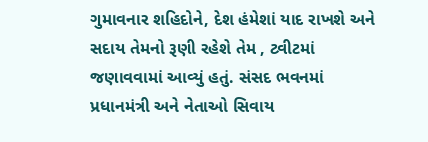ગુમાવનાર શહિદોને, દેશ હંમેશાં યાદ રાખશે અને સદાય તેમનો રૂણી રહેશે તેમ , ટ્વીટમાં જણાવવામાં આવ્યું હતું. સંસદ ભવનમાં પ્રધાનમંત્રી અને નેતાઓ સિવાય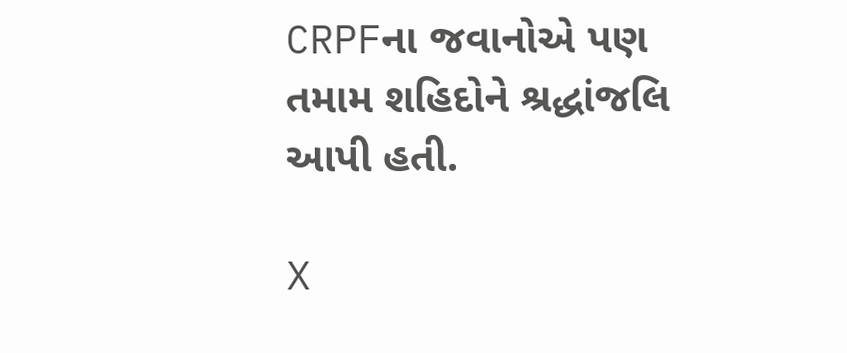CRPFના જવાનોએ પણ તમામ શહિદોને શ્રદ્ધાંજલિ આપી હતી.

X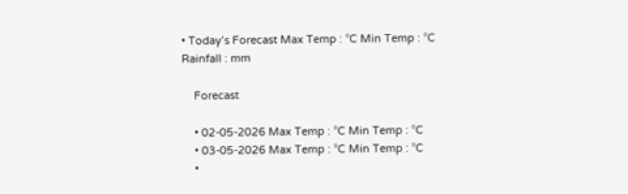• Today’s Forecast Max Temp : °C Min Temp : °C Rainfall : mm

    Forecast

    • 02-05-2026 Max Temp : °C Min Temp : °C
    • 03-05-2026 Max Temp : °C Min Temp : °C
    •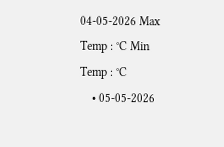04-05-2026 Max Temp : °C Min Temp : °C
    • 05-05-2026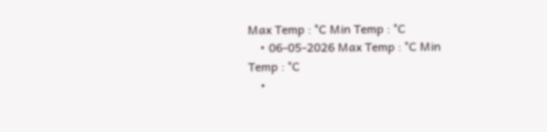Max Temp : °C Min Temp : °C
    • 06-05-2026 Max Temp : °C Min Temp : °C
    •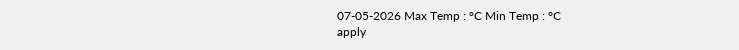07-05-2026 Max Temp : °C Min Temp : °C
apply